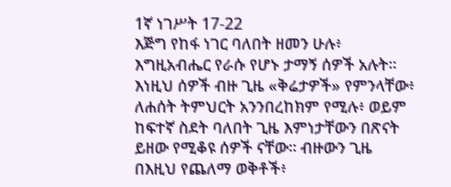1ኛ ነገሥት 17-22
እጅግ የከፋ ነገር ባለበት ዘመን ሁሉ፥ እግዚአብሔር የራሱ የሆኑ ታማኝ ሰዎች አሉት። እነዚህ ሰዎች ብዙ ጊዜ «ቅሬታዎች» የምንላቸው፥ ለሐሰት ትምህርት አንንበረከክም የሚሉ፥ ወይም ከፍተኛ ስደት ባለበት ጊዜ እምነታቸውን በጽናት ይዘው የሚቆዩ ሰዎች ናቸው። ብዙውን ጊዜ በእዚህ የጨለማ ወቅቶች፥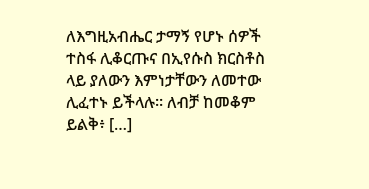ለእግዚአብሔር ታማኝ የሆኑ ሰዎች ተስፋ ሊቆርጡና በኢየሱስ ክርስቶስ ላይ ያለውን እምነታቸውን ለመተው ሊፈተኑ ይችላሉ። ለብቻ ከመቆም ይልቅ፥ […]